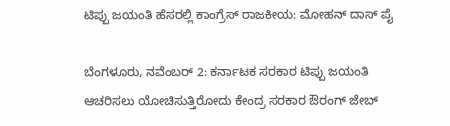ಟಿಪ್ಪು ಜಯಂತಿ ಹೆಸರಲ್ಲಿ ಕಾಂಗ್ರೆಸ್ ರಾಜಕೀಯ: ಮೋಹನ್ ದಾಸ್ ಪೈ

ಬೆಂಗಳೂರು, ನವೆಂಬರ್ 2: ಕರ್ನಾಟಕ ಸರಕಾರ ಟಿಪ್ಪು ಜಯಂತಿ ಆಚರಿಸಲು ಯೋಚಿಸುತ್ತಿರೋದು ಕೇಂದ್ರ ಸರಕಾರ ಔರಂಗ್ ಜೇಬ್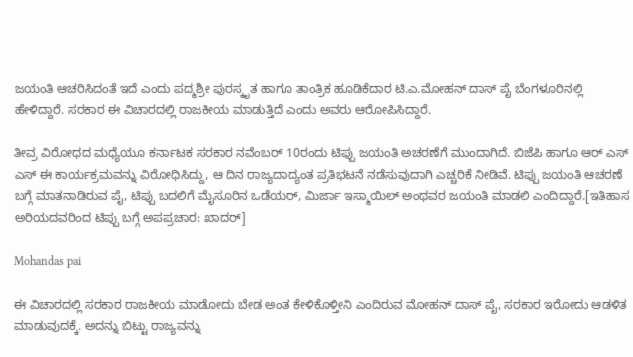ಜಯಂತಿ ಆಚರಿಸಿದಂತೆ ಇದೆ ಎಂದು ಪದ್ಮಶ್ರೀ ಪುರಸ್ಕೃತ ಹಾಗೂ ತಾಂತ್ರಿಕ ಹೂಡಿಕೆದಾರ ಟಿ.ಎ.ಮೋಹನ್ ದಾಸ್ ಪೈ ಬೆಂಗಳೂರಿನಲ್ಲಿ ಹೇಳಿದ್ದಾರೆ. ಸರಕಾರ ಈ ವಿಚಾರದಲ್ಲಿ ರಾಜಕೀಯ ಮಾಡುತ್ತಿದೆ ಎಂದು ಅವರು ಆರೋಪಿಸಿದ್ದಾರೆ.

ತೀವ್ರ ವಿರೋಧದ ಮಧ್ಯೆಯೂ ಕರ್ನಾಟಕ ಸರಕಾರ ನವೆಂಬರ್ 10ರಂದು ಟಿಪ್ಪು ಜಯಂತಿ ಅಚರಣೆಗೆ ಮುಂದಾಗಿದೆ. ಬಿಜೆಪಿ ಹಾಗೂ ಆರ್ ಎಸ್ ಎಸ್ ಈ ಕಾರ್ಯಕ್ರಮವನ್ನು ವಿರೋಧಿಸಿದ್ದು, ಆ ದಿನ ರಾಜ್ಯದಾದ್ಯಂತ ಪ್ರತಿಭಟನೆ ನಡೆಸುವುದಾಗಿ ಎಚ್ಚರಿಕೆ ನೀಡಿವೆ. ಟಿಪ್ಪು ಜಯಂತಿ ಆಚರಣೆ ಬಗ್ಗೆ ಮಾತನಾಡಿರುವ ಪೈ, ಟಿಪ್ಪು ಬದಲಿಗೆ ಮೈಸೂರಿನ ಒಡೆಯರ್, ಮಿರ್ಜಾ ಇಸ್ಮಾಯಿಲ್ ಅಂಥವರ ಜಯಂತಿ ಮಾಡಲಿ ಎಂದಿದ್ದಾರೆ.[ಇತಿಹಾಸ ಅರಿಯದವರಿಂದ ಟಿಪ್ಪು ಬಗ್ಗೆ ಅಪಪ್ರಚಾರ: ಖಾದರ್]

Mohandas pai

ಈ ವಿಚಾರದಲ್ಲಿ ಸರಕಾರ ರಾಜಕೀಯ ಮಾಡೋದು ಬೇಡ ಅಂತ ಕೇಳಿಕೊಳ್ತೀನಿ ಎಂದಿರುವ ಮೋಹನ್ ದಾಸ್ ಪೈ, ಸರಕಾರ ಇರೋದು ಆಡಳಿತ ಮಾಡುವುದಕ್ಕೆ. ಅದನ್ನು ಬಿಟ್ಟು ರಾಜ್ಯವನ್ನು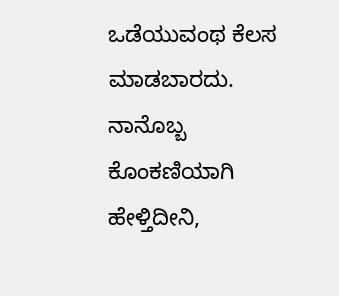ಒಡೆಯುವಂಥ ಕೆಲಸ ಮಾಡಬಾರದು. ನಾನೊಬ್ಬ ಕೊಂಕಣಿಯಾಗಿ ಹೇಳ್ತಿದೀನಿ,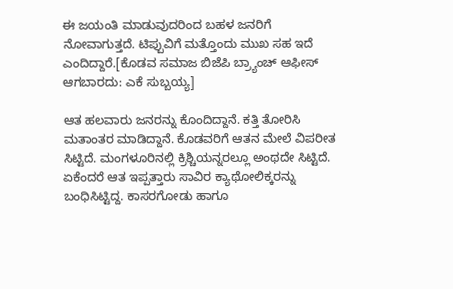ಈ ಜಯಂತಿ ಮಾಡುವುದರಿಂದ ಬಹಳ ಜನರಿಗೆ ನೋವಾಗುತ್ತದೆ. ಟಿಪ್ಪುವಿಗೆ ಮತ್ತೊಂದು ಮುಖ ಸಹ ಇದೆ ಎಂದಿದ್ದಾರೆ.[ಕೊಡವ ಸಮಾಜ ಬಿಜೆಪಿ ಬ್ರ್ಯಾಂಚ್ ಆಫೀಸ್ ಆಗಬಾರದು: ಎಕೆ ಸುಬ್ಬಯ್ಯ]

ಆತ ಹಲವಾರು ಜನರನ್ನು ಕೊಂದಿದ್ದಾನೆ. ಕತ್ತಿ ತೋರಿಸಿ ಮತಾಂತರ ಮಾಡಿದ್ದಾನೆ. ಕೊಡವರಿಗೆ ಆತನ ಮೇಲೆ ವಿಪರೀತ ಸಿಟ್ಟಿದೆ. ಮಂಗಳೂರಿನಲ್ಲಿ ಕ್ರಿಶ್ಚಿಯನ್ನರಲ್ಲೂ ಅಂಥದೇ ಸಿಟ್ಟಿದೆ. ಏಕೆಂದರೆ ಆತ ಇಪ್ಪತ್ತಾರು ಸಾವಿರ ಕ್ಯಾಥೋಲಿಕ್ಕರನ್ನು ಬಂಧಿಸಿಟ್ಟಿದ್ದ. ಕಾಸರಗೋಡು ಹಾಗೂ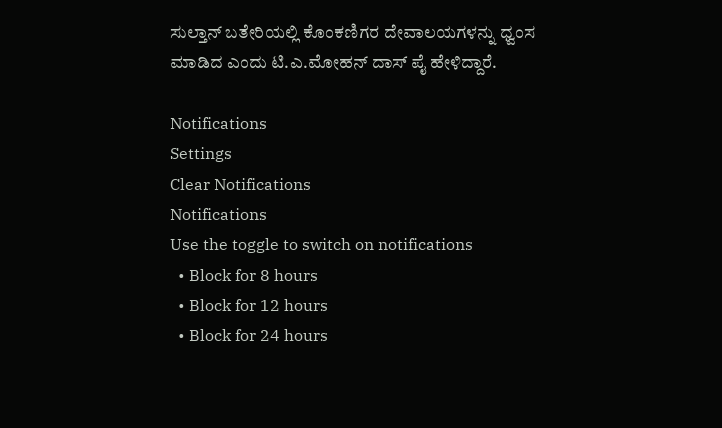ಸುಲ್ತಾನ್ ಬತೇರಿಯಲ್ಲಿ ಕೊಂಕಣಿಗರ ದೇವಾಲಯಗಳನ್ನು ಧ್ವಂಸ ಮಾಡಿದ ಎಂದು ಟಿ.ಎ.ಮೋಹನ್ ದಾಸ್ ಪೈ ಹೇಳಿದ್ದಾರೆ.

Notifications
Settings
Clear Notifications
Notifications
Use the toggle to switch on notifications
  • Block for 8 hours
  • Block for 12 hours
  • Block for 24 hours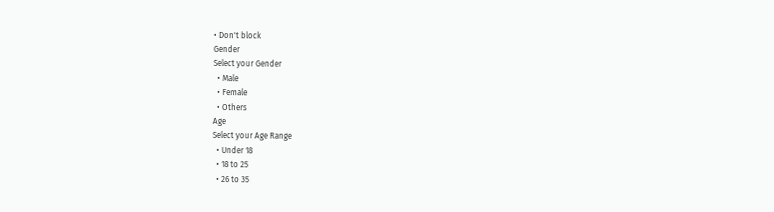• Don't block
Gender
Select your Gender
  • Male
  • Female
  • Others
Age
Select your Age Range
  • Under 18
  • 18 to 25
  • 26 to 35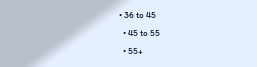• 36 to 45
  • 45 to 55
  • 55+